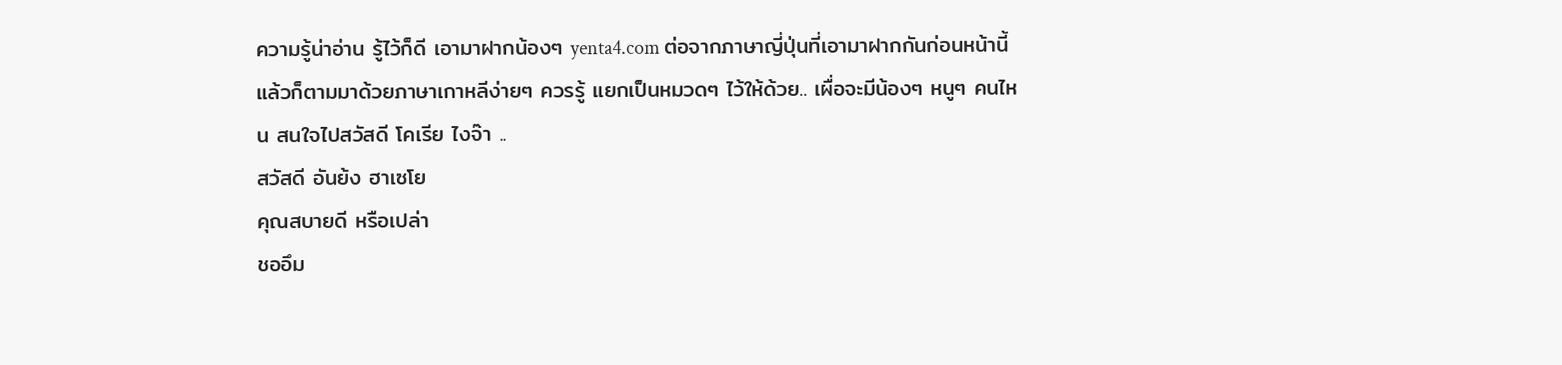ความรู้น่าอ่าน รู้ไว้ก็ดี เอามาฝากน้องๆ yenta4.com ต่อจากภาษาญี่ปุ่นที่เอามาฝากกันก่อนหน้านี้ แล้วก็ตามมาด้วยภาษาเกาหลีง่ายๆ ควรรู้ แยกเป็นหมวดๆ ไว้ให้ด้วย.. เผื่อจะมีน้องๆ หนูๆ คนไหน สนใจไปสวัสดี โคเรีย ไงจ๊า ..
สวัสดี อันย้ง ฮาเซโย
คุณสบายดี หรือเปล่า
ชออึม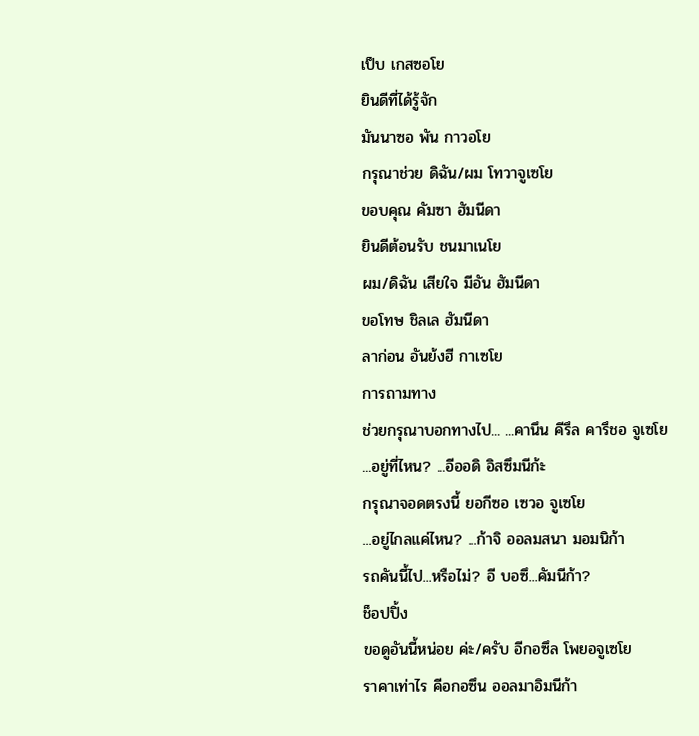เป็บ เกสซอโย
ยินดีที่ได้รู้จัก
มันนาซอ พัน กาวอโย
กรุณาช่วย ดิฉัน/ผม โทวาจูเซโย
ขอบคุณ คัมซา ฮัมนีดา
ยินดีต้อนรับ ชนมาเนโย
ผม/ดิฉัน เสียใจ มีอัน ฮัมนีดา
ขอโทษ ชิลเล ฮัมนีดา
ลาก่อน อันย้งฮี กาเซโย
การถามทาง
ช่วยกรุณาบอกทางไป... ...คานึน คีรึล คารึชอ จูเซโย
...อยู่ที่ไหน? ...อีออดิ อิสซึมนีก้ะ
กรุณาจอดตรงนี้ ยอกีซอ เซวอ จูเซโย
...อยู่ไกลแค่ไหน? ...ก้าจิ ออลมสนา มอมนิก้า
รถคันนี้ไป...หรือไม่? อี บอซึ...คัมนีก้า?
ช็อปปิ้ง
ขอดูอันนี้หน่อย ค่ะ/ครับ อีกอซึล โพยอจูเซโย
ราคาเท่าไร คีอกอซึน ออลมาอิมนีก้า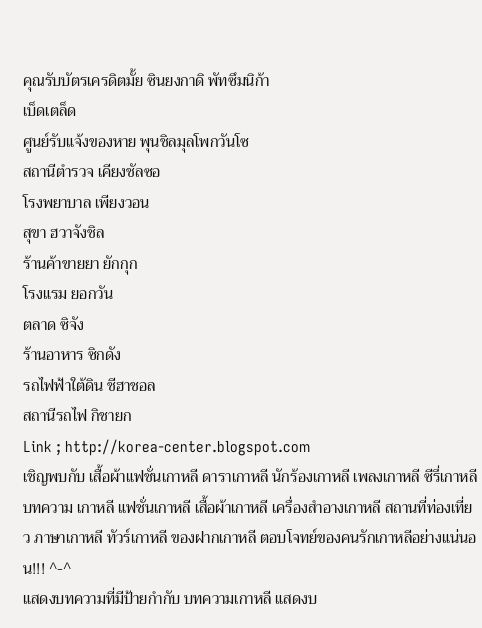คุณรับบัตรเครดิตมั้ย ซินยงกาดิ พัทซึมนิก้า
เบ็ดเตล็ด
ศูนย์รับแจ้งของหาย พุนชิลมุลโพกวันโซ
สถานีตำรวจ เคียงชัลซอ
โรงพยาบาล เพียงวอน
สุขา ฮวาจังชิล
ร้านค้าขายยา ยักกุก
โรงแรม ยอกวัน
ตลาด ซิจัง
ร้านอาหาร ซิกดัง
รถไฟฟ้าใต้ดิน ชีฮาชอล
สถานีรถไฟ กิชายก
Link ; http://korea-center.blogspot.com
เชิญพบกับ เสื้อผ้าแฟชั่นเกาหลี ดาราเกาหลี นักร้องเกาหลี เพลงเกาหลี ซีรี่เกาหลี บทความ เกาหลี แฟชั่นเกาหลี เสื้อผ้าเกาหลี เครื่องสำอางเกาหลี สถานที่ท่องเที่ยว ภาษาเกาหลี ทัวร์เกาหลี ของฝากเกาหลี ตอบโจทย์ของคนรักเกาหลีอย่างแน่นอน!!! ^-^
แสดงบทความที่มีป้ายกำกับ บทความเกาหลี แสดงบ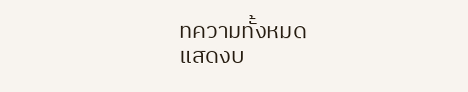ทความทั้งหมด
แสดงบ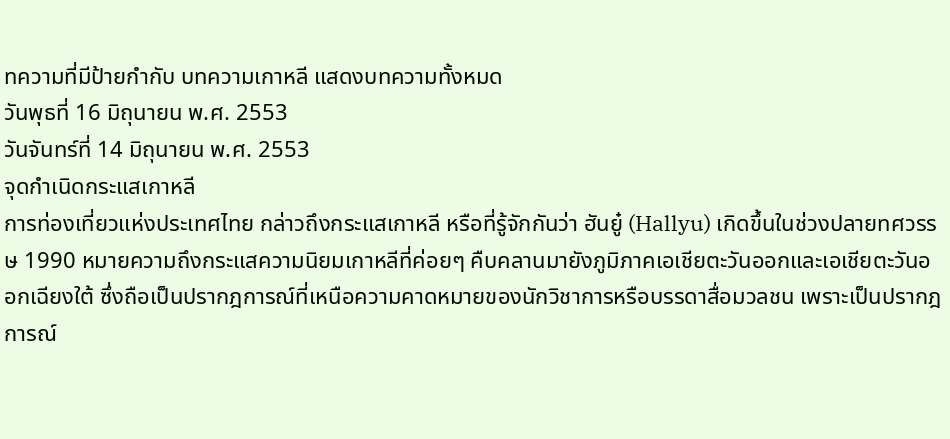ทความที่มีป้ายกำกับ บทความเกาหลี แสดงบทความทั้งหมด
วันพุธที่ 16 มิถุนายน พ.ศ. 2553
วันจันทร์ที่ 14 มิถุนายน พ.ศ. 2553
จุดกำเนิดกระแสเกาหลี
การท่องเที่ยวแห่งประเทศไทย กล่าวถึงกระแสเกาหลี หรือที่รู้จักกันว่า ฮันยู๋ (Hallyu) เกิดขึ้นในช่วงปลายทศวรรษ 1990 หมายความถึงกระแสความนิยมเกาหลีที่ค่อยๆ คืบคลานมายังภูมิภาคเอเชียตะวันออกและเอเชียตะวันออกเฉียงใต้ ซึ่งถือเป็นปรากฎการณ์ที่เหนือความคาดหมายของนักวิชาการหรือบรรดาสื่อมวลชน เพราะเป็นปรากฎการณ์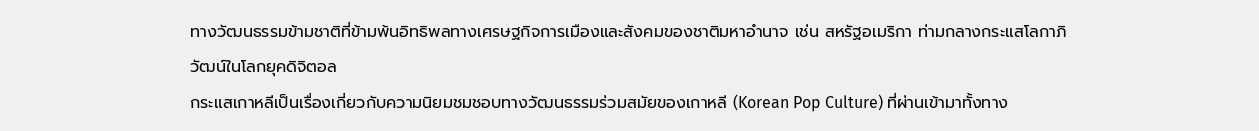ทางวัฒนธรรมข้ามชาติที่ข้ามพ้นอิทธิพลทางเศรษฐกิจการเมืองและสังคมของชาติมหาอำนาจ เช่น สหรัฐอเมริกา ท่ามกลางกระแสโลกาภิวัฒน์ในโลกยุคดิจิตอล
กระแสเกาหลีเป็นเรื่องเกี่ยวกับความนิยมชมชอบทางวัฒนธรรมร่วมสมัยของเกาหลี (Korean Pop Culture) ที่ผ่านเข้ามาทั้งทาง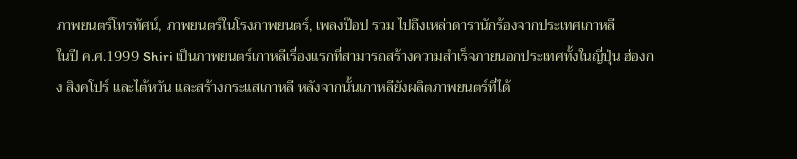ภาพยนตร์โทรทัศน์, ภาพยนตร์ในโรงภาพยนตร์, เพลงป๊อป รวม ไปถึงเหล่าดารานักร้องจากประเทศเกาหลี
ในปี ค.ศ.1999 Shiri เป็นภาพยนตร์เกาหลีเรื่องแรกที่สามารถสร้างความสำเร็จภายนอกประเทศทั้งในญี่ปุ่น ฮ่องกง สิงคโปร์ และไต้หวัน และสร้างกระแสเกาหลี หลังจากนั้นเกาหลียังผลิตภาพยนตร์ที่ได้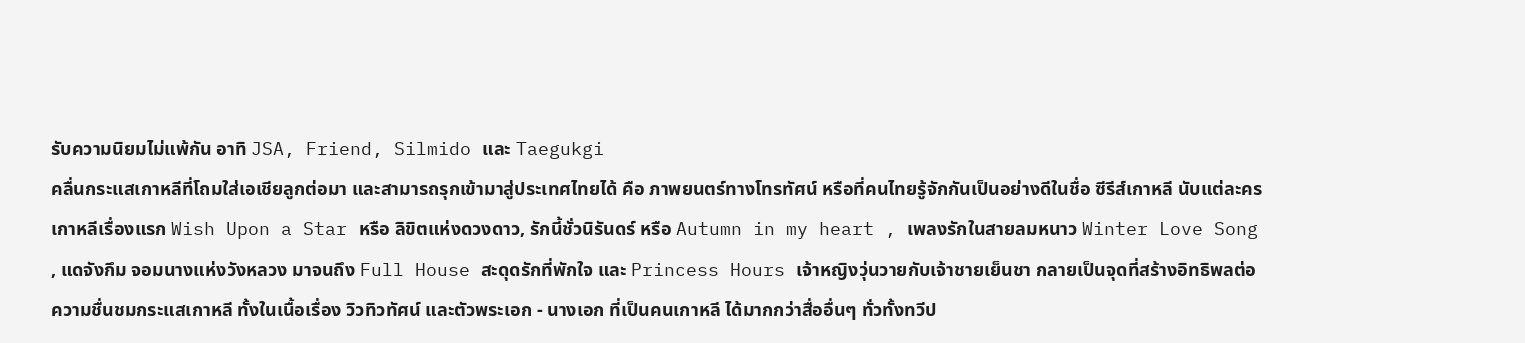รับความนิยมไม่แพ้กัน อาทิ JSA, Friend, Silmido และ Taegukgi
คลื่นกระแสเกาหลีที่โถมใส่เอเชียลูกต่อมา และสามารถรุกเข้ามาสู่ประเทศไทยได้ คือ ภาพยนตร์ทางโทรทัศน์ หรือที่คนไทยรู้จักกันเป็นอย่างดีในชื่อ ซีรีส์เกาหลี นับแต่ละครเกาหลีเรื่องแรก Wish Upon a Star หรือ ลิขิตแห่งดวงดาว, รักนี้ชั่วนิรันดร์ หรือ Autumn in my heart , เพลงรักในสายลมหนาว Winter Love Song , แดจังกึม จอมนางแห่งวังหลวง มาจนถึง Full House สะดุดรักที่พักใจ และ Princess Hours เจ้าหญิงวุ่นวายกับเจ้าชายเย็นชา กลายเป็นจุดที่สร้างอิทธิพลต่อความชื่นชมกระแสเกาหลี ทั้งในเนื้อเรื่อง วิวทิวทัศน์ และตัวพระเอก - นางเอก ที่เป็นคนเกาหลี ได้มากกว่าสื่ออื่นๆ ทั่วทั้งทวีป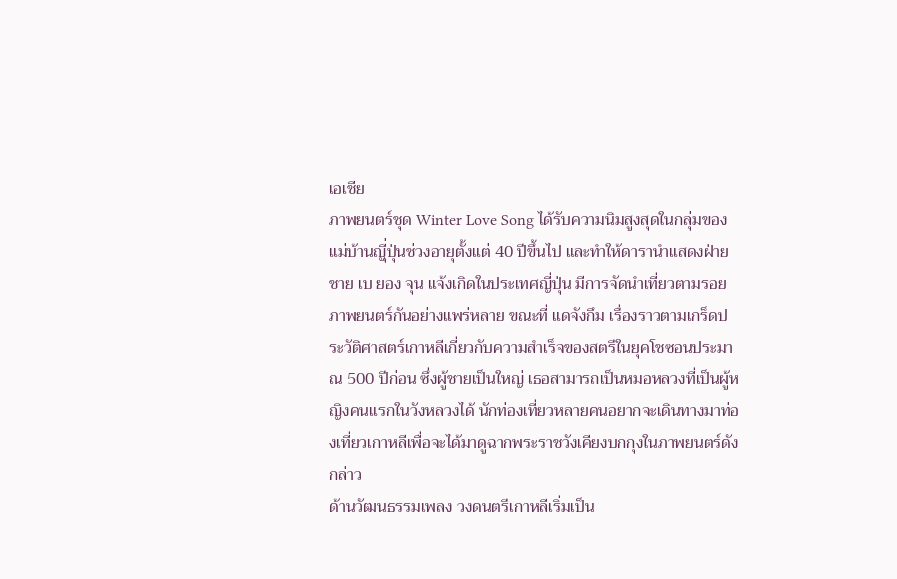เอเชีย
ภาพยนตร์ชุด Winter Love Song ได้รับความนิมสูงสุดในกลุ่มของแม่บ้านญีุ่ปุ่นช่วงอายุตั้งแต่ 40 ปีขึ้นไป และทำให้ดารานำแสดงฝ่ายชาย เบ ยอง จุน แจ้งเกิดในประเทศญี่ปุ่น มีการจัดนำเที่ยวตามรอยภาพยนตร์กันอย่างแพร่หลาย ขณะที่ แดจังกึม เรื่องราวตามเกร็ดประวัติศาสตร์เกาหลีเกี่ยวกับความสำเร็จของสตรีในยุคโชซอนประมาณ 500 ปีก่อน ซึ่งผู้ชายเป็นใหญ่ เธอสามารถเป็นหมอหลวงที่เป็นผู้หญิงคนแรกในวังหลวงได้ นักท่องเที่ยวหลายคนอยากจะเดินทางมาท่องเที่ยวเกาหลีเพื่อจะได้มาดูฉากพระราชวังเคียงบกกุงในภาพยนตร์ดังกล่าว
ด้านวัฒนธรรมเพลง วงดนตรีเกาหลีเริ่มเป็น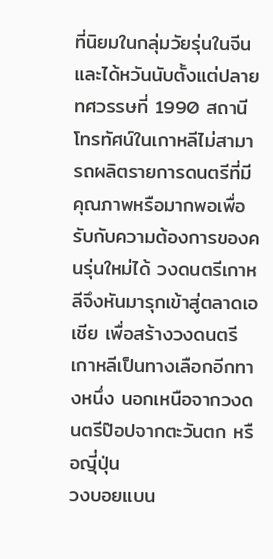ที่นิยมในกลุ่มวัยรุ่นในจีนและได้หวันนับตั้งแต่ปลายทศวรรษที่ 1990 สถานีโทรทัศน์ในเกาหลีไม่สามารถผลิตรายการดนตรีที่มีคุณภาพหรือมากพอเพื่อรับกับความต้องการของคนรุ่นใหม่ได้ วงดนตรีเกาหลีจึงหันมารุกเข้าสู่ตลาดเอเชีย เพื่อสร้างวงดนตรีเกาหลีเป็นทางเลือกอีกทางหนึ่ง นอกเหนือจากวงดนตรีป๊อปจากตะวันตก หรือญีุ่ปุ่น
วงบอยแบน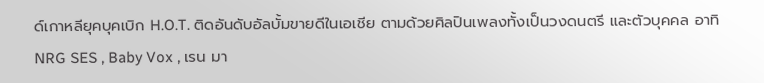ด์เกาหลียุคบุคเบิก H.O.T. ติดอันดับอัลบั้มขายดีในเอเชีย ตามด้วยศิลปินเพลงทั้งเป็นวงดนตรี และตัวบุคคล อาทิ NRG SES , Baby Vox , เรน มา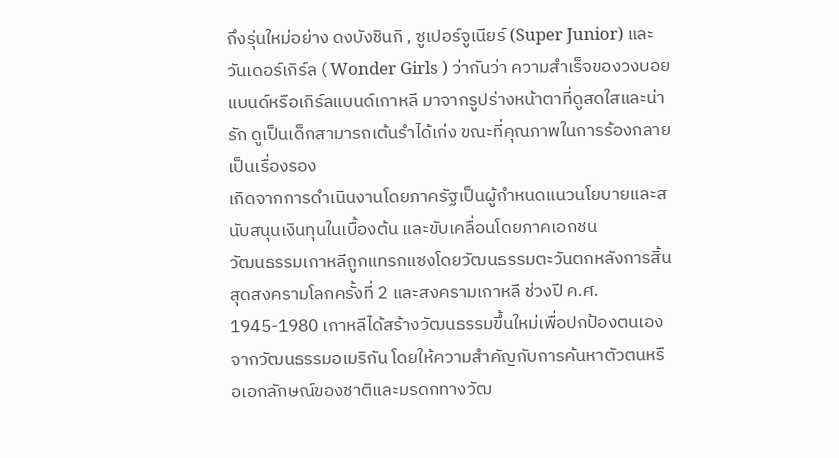ถึงรุ่นใหม่อย่าง ดงบังชินกิ , ซูเปอร์จูเนียร์ (Super Junior) และ วันเดอร์เกิร์ล ( Wonder Girls ) ว่ากันว่า ความสำเร็จของวงบอยแบนด์หรือเกิร์ลแบนด์เกาหลี มาจากรูปร่างหน้าตาที่ดูสดใสและน่ารัก ดูเป็นเด็กสามารถเต้นรำได้เก่ง ขณะที่คุณภาพในการร้องกลายเป็นเรื่องรอง
เกิดจากการดำเนินงานโดยภาครัฐเป็นผู้กำหนดแนวนโยบายและสนับสนุนเงินทุนในเบื้องต้น และขับเคลื่อนโดยภาคเอกชน
วัฒนธรรมเกาหลีถูกแทรกแซงโดยวัฒนธรรมตะวันตกหลังการสิ้นสุดสงครามโลกครั้งที่ 2 และสงครามเกาหลี ช่วงปี ค.ศ. 1945-1980 เกาหลีได้สร้างวัฒนธรรมขึ้นใหม่เพื่อปกป้องตนเองจากวัฒนธรรมอเมริกัน โดยให้ความสำคัญกับการค้นหาตัวตนหรือเอกลักษณ์ของชาติและมรดกทางวัฒ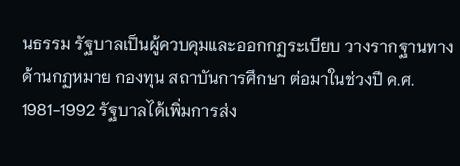นธรรม รัฐบาลเป็นผู้ควบคุมและออกกฏระเบียบ วางรากฐานทางด้านกฏหมาย กองทุน สถาบันการศึกษา ต่อมาในช่วงปี ค.ศ. 1981-1992 รัฐบาลได้เพิ่มการส่ง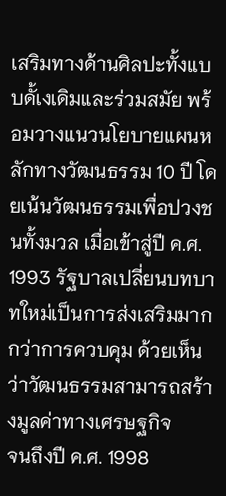เสริมทางด้านศิลปะทั้งแบบดั้เงเดิมและร่วมสมัย พร้อมวางแนวนโยบายแผนหลักทางวัฒนธรรม 10 ปี โดยเน้นวัฒนธรรมเพื่อปวงชนทั้งมวล เมื่อเข้าสู่ปี ค.ศ. 1993 รัฐบาลเปลี่ยนบทบาทใหม่เป็นการส่งเสริมมากกว่าการควบคุม ด้วยเห็นว่าวัฒนธรรมสามารถสร้างมูลค่าทางเศรษฐกิจ
จนถึงปี ค.ศ. 1998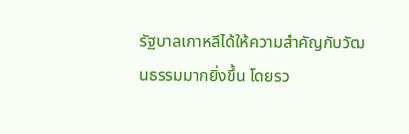รัฐบาลเกาหลีได้ให้ความสำคัญกับวัฒนธรรมมากยิ่งขึ้น โดยรว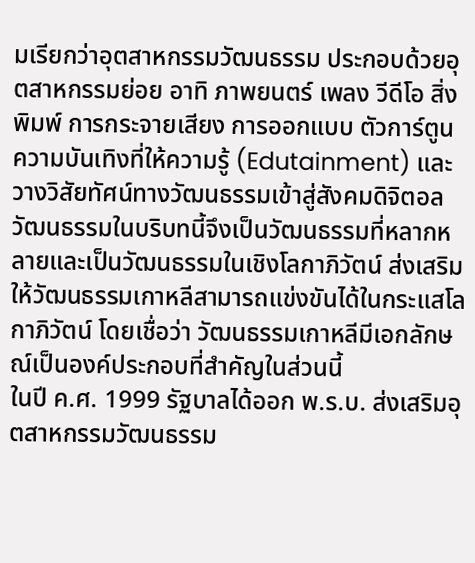มเรียกว่าอุตสาหกรรมวัฒนธรรม ประกอบด้วยอุตสาหกรรมย่อย อาทิ ภาพยนตร์ เพลง วีดีโอ สิ่งพิมพ์ การกระจายเสียง การออกแบบ ตัวการ์ตูน ความบันเทิงที่ให้ความรู้ (Edutainment) และวางวิสัยทัศน์ทางวัฒนธรรมเข้าสู่สังคมดิจิตอล วัฒนธรรมในบริบทนี้จึงเป็นวัฒนธรรมที่หลากหลายและเป็นวัฒนธรรมในเชิงโลกาภิวัตน์ ส่งเสริมให้วัฒนธรรมเกาหลีสามารถแข่งขันได้ในกระแสโลกาภิวัตน์ โดยเชื่อว่า วัฒนธรรมเกาหลีมีเอกลักษณ์เป็นองค์ประกอบที่สำคัญในส่วนนี้
ในปี ค.ศ. 1999 รัฐบาลได้ออก พ.ร.บ. ส่งเสริมอุตสาหกรรมวัฒนธรรม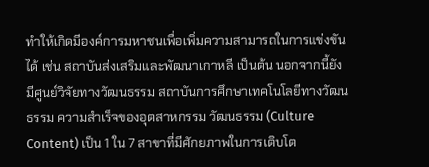ทำให้เกิดมีองค์การมหาชนเพื่อเพิ่มความสามารถในการแข่งขันได้ เช่น สถาบันส่งเสริมและพัฒนาเกาหลี เป็นต้น นอกจากนี้ยังมีศูนย์วิจัยทางวัฒนธรรม สถาบันการศึกษาเทคโนโลยีทางวัฒนธรรม ความสำเร็จของอุตสาหกรรม วัฒนธรรม (Culture Content) เป็น 1 ใน 7 สาขาที่มีศักยภาพในการเติบโต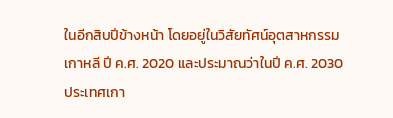ในอีกสิบปีข้างหน้า โดยอยู่ในวิสัยทัศน์อุตสาหกรรมเกาหลี ปี ค.ศ. 2020 และประมาณว่าในปี ค.ศ. 2030 ประเทศเกา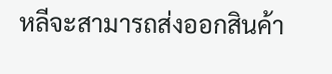หลีจะสามารถส่งออกสินค้า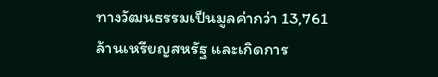ทางวัฒนธรรมเป็นมูลค่ากว่า 13,761 ล้านเหรียญสหรัฐ และเกิดการ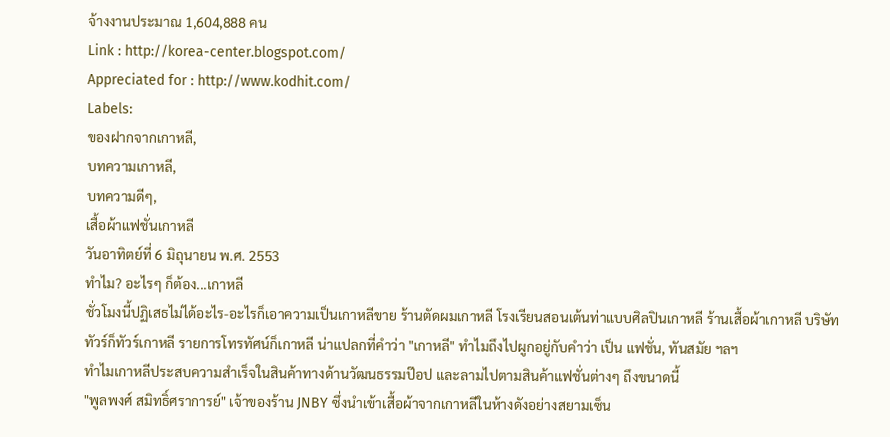จ้างงานประมาณ 1,604,888 คน
Link : http://korea-center.blogspot.com/
Appreciated for : http://www.kodhit.com/
Labels:
ของฝากจากเกาหลี,
บทความเกาหลี,
บทความดีๆ,
เสื้อผ้าแฟชั่นเกาหลี
วันอาทิตย์ที่ 6 มิถุนายน พ.ศ. 2553
ทำไม? อะไรๆ ก็ต้อง...เกาหลี
ชั่วโมงนี้ปฏิเสธไม่ได้อะไร-อะไรก็เอาความเป็นเกาหลีขาย ร้านตัดผมเกาหลี โรงเรียนสอนเต้นท่าแบบศิลปินเกาหลี ร้านเสื้อผ้าเกาหลี บริษัททัวร์ก็ทัวร์เกาหลี รายการโทรทัศน์ก็เกาหลี น่าแปลกที่คำว่า "เกาหลี" ทำไมถึงไปผูกอยู่กับคำว่า เป็น แฟชั่น, ทันสมัย ฯลฯ
ทำไมเกาหลีประสบความสำเร็จในสินค้าทางด้านวัฒนธรรมป๊อป และลามไปตามสินค้าแฟชั่นต่างๆ ถึงขนาดนี้
"พูลพงศ์ สมิทธิ์ศราการย์" เจ้าของร้าน JNBY ซึ่งนำเข้าเสื้อผ้าจากเกาหลีในห้างดังอย่างสยามเซ็น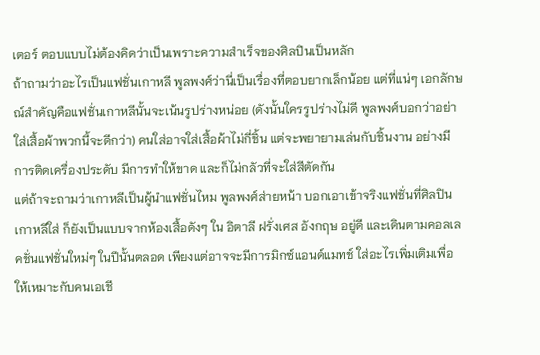เตอร์ ตอบแบบไม่ต้องคิดว่าเป็นเพราะความสำเร็จของศิลปินเป็นหลัก
ถ้าถามว่าอะไรเป็นแฟชั่นเกาหลี พูลพงศ์ว่านี่เป็นเรื่องที่ตอบยากเล็กน้อย แต่ที่แน่ๆ เอกลักษณ์สำคัญคือแฟชั่นเกาหลีนั้นจะเน้นรูปร่างหน่อย (ดังนั้นใครรูปร่างไม่ดี พูลพงศ์บอกว่าอย่าใส่เสื้อผ้าพวกนี้จะดีกว่า) คนใส่อาจใส่เสื้อผ้าไม่กี่ชิ้น แต่จะพยายามเล่นกับชิ้นงาน อย่างมีการติดเครื่องประดับ มีการทำให้ขาด และก็ไม่กลัวที่จะใส่สีตัดกัน
แต่ถ้าจะถามว่าเกาหลีเป็นผู้นำแฟชั่นไหม พูลพงศ์ส่ายหน้า บอกเอาเข้าจริงแฟชั่นที่ศิลปินเกาหลีใส่ ก็ยังเป็นแบบจากห้องเสื้อดังๆ ใน อิตาลี ฝรั่งเศส อังกฤษ อยู่ดี และเดินตามคอลเลคชั่นแฟชั่นใหม่ๆ ในปีนั้นตลอด เพียงแต่อาจจะมีการมิกซ์แอนด์แมทช์ ใส่อะไรเพิ่มเติมเพื่อให้เหมาะกับคนเอเชี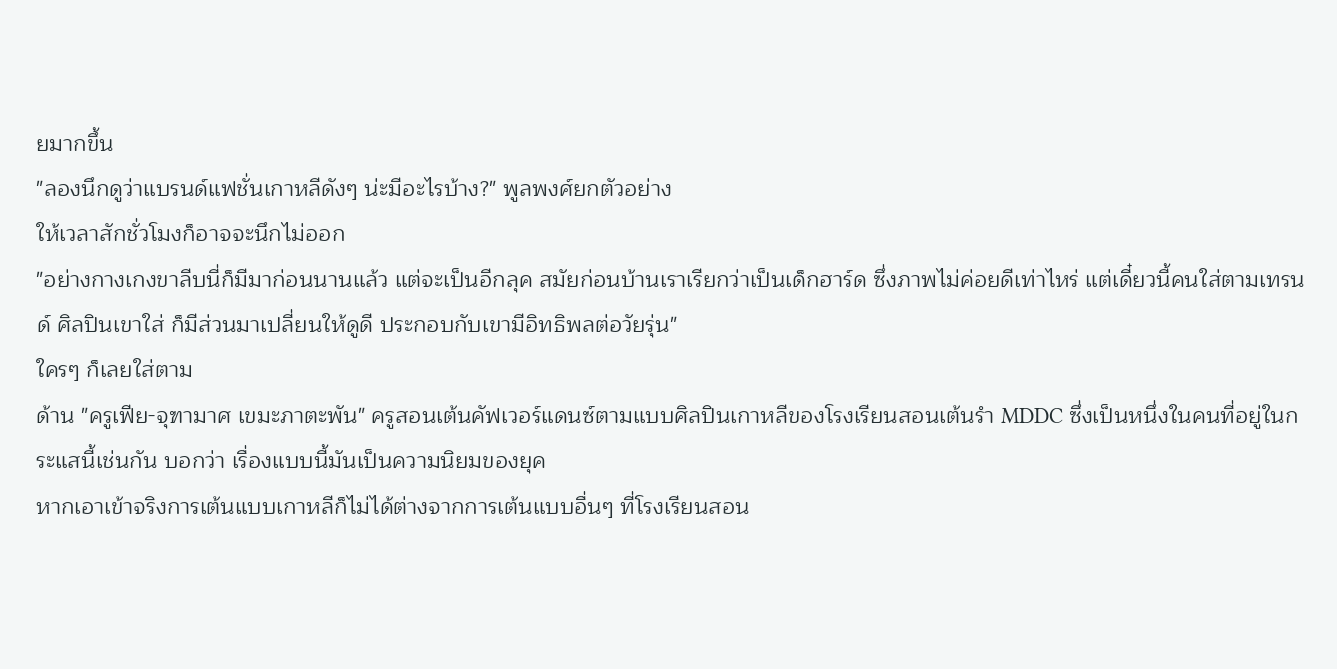ยมากขึ้น
"ลองนึกดูว่าแบรนด์แฟชั่นเกาหลีดังๆ น่ะมีอะไรบ้าง?" พูลพงศ์ยกตัวอย่าง
ให้เวลาสักชั่วโมงก็อาจจะนึกไม่ออก
"อย่างกางเกงขาลีบนี่ก็มีมาก่อนนานแล้ว แต่จะเป็นอีกลุค สมัยก่อนบ้านเราเรียกว่าเป็นเด็กฮาร์ด ซึ่งภาพไม่ค่อยดีเท่าไหร่ แต่เดี๋ยวนี้คนใส่ตามเทรนด์ ศิลปินเขาใส่ ก็มีส่วนมาเปลี่ยนให้ดูดี ประกอบกับเขามีอิทธิพลต่อวัยรุ่น"
ใครๆ ก็เลยใส่ตาม
ด้าน "ครูเฟีย-จุฑามาศ เขมะภาตะพัน" ครูสอนเต้นคัฟเวอร์แดนซ์ตามแบบศิลปินเกาหลีของโรงเรียนสอนเต้นรำ MDDC ซึ่งเป็นหนึ่งในคนที่อยู่ในกระแสนี้เช่นกัน บอกว่า เรื่องแบบนี้มันเป็นความนิยมของยุค
หากเอาเข้าจริงการเต้นแบบเกาหลีก็ไม่ได้ต่างจากการเต้นแบบอื่นๆ ที่โรงเรียนสอน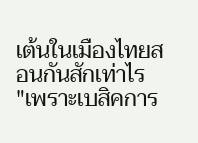เต้นในเมืองไทยสอนกันสักเท่าไร
"เพราะเบสิคการ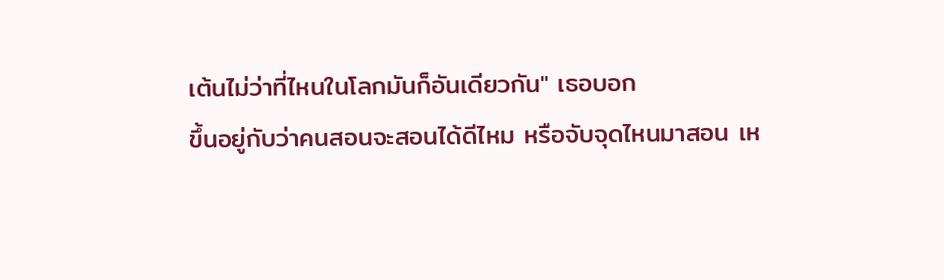เต้นไม่ว่าที่ไหนในโลกมันก็อันเดียวกัน" เธอบอก
ขึ้นอยู่กับว่าคนสอนจะสอนได้ดีไหม หรือจับจุดไหนมาสอน เห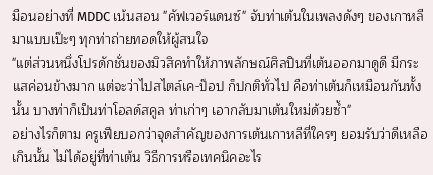มือนอย่างที่ MDDC เน้นสอน "คัฟเวอร์แดนซ์" จับท่าเต้นในเพลงดังๆ ของเกาหลีมาแบบเป๊ะๆ ทุกท่าถ่ายทอดให้ผู้สนใจ
"แต่ส่วนหนึ่งโปรดักชั่นของมิวสิคทำให้ภาพลักษณ์ศิลปินที่เต้นออกมาดูดี มีกระแสค่อนข้างมาก แต่จะว่าไปสไตล์เค-ป๊อป ก็ปกติทั่วไป คือท่าเต้นก็เหมือนกันทั้งนั้น บางท่าก็เป็นท่าโอลด์สคูล ท่าเก่าๆ เอากลับมาเต้นใหม่ด้วยซ้ำ"
อย่างไรก็ตาม ครูเฟียบอกว่าจุดสำคัญของการเต้นเกาหลีที่ใครๆ ยอมรับว่าดีเหลือเกินนั้น ไม่ได้อยู่ที่ท่าเต้น วิธีการหรือเทคนิคอะไร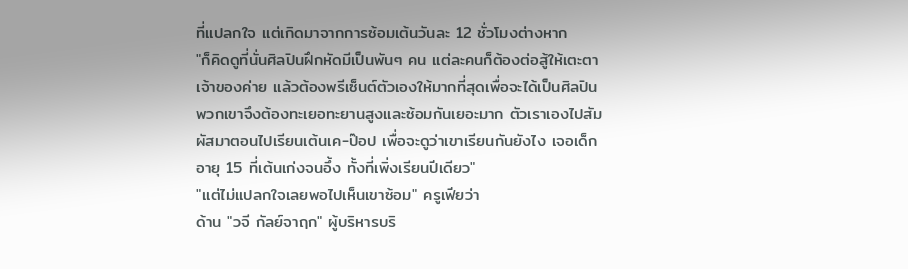ที่แปลกใจ แต่เกิดมาจากการซ้อมเต้นวันละ 12 ชั่วโมงต่างหาก
"ก็คิดดูที่นั่นศิลปินฝึกหัดมีเป็นพันๆ คน แต่ละคนก็ต้องต่อสู้ให้เตะตาเจ้าของค่าย แล้วต้องพรีเซ็นต์ตัวเองให้มากที่สุดเพื่อจะได้เป็นศิลปิน พวกเขาจึงต้องทะเยอทะยานสูงและซ้อมกันเยอะมาก ตัวเราเองไปสัมผัสมาตอนไปเรียนเต้นเค-ป๊อป เพื่อจะดูว่าเขาเรียนกันยังไง เจอเด็กอายุ 15 ที่เต้นเก่งจนอึ้ง ทั้งที่เพิ่งเรียนปีเดียว"
"แต่ไม่แปลกใจเลยพอไปเห็นเขาซ้อม" ครูเฟียว่า
ด้าน "วจี กัลย์จาฤก" ผู้บริหารบริ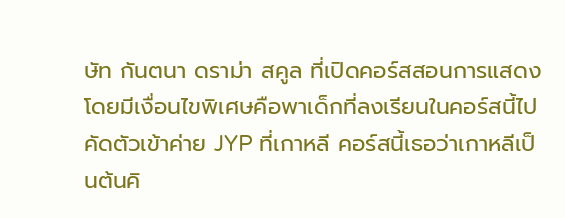ษัท กันตนา ดราม่า สคูล ที่เปิดคอร์สสอนการแสดง โดยมีเงื่อนไขพิเศษคือพาเด็กที่ลงเรียนในคอร์สนี้ไปคัดตัวเข้าค่าย JYP ที่เกาหลี คอร์สนี้เธอว่าเกาหลีเป็นต้นคิ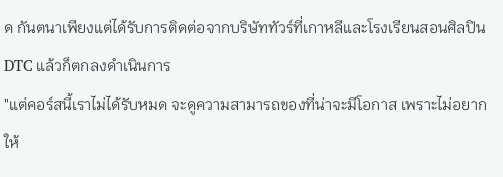ด กันตนาเพียงแต่ได้รับการติดต่อจากบริษัททัวร์ที่เกาหลีและโรงเรียนสอนศิลปิน DTC แล้วก็ตกลงดำเนินการ
"แต่คอร์สนี้เราไม่ได้รับหมด จะดูความสามารถของที่น่าจะมีโอกาส เพราะไม่อยากให้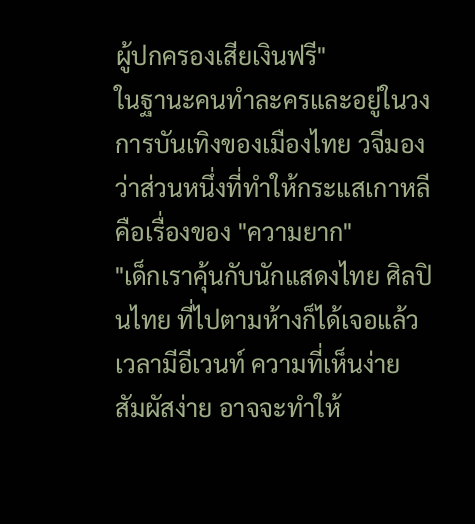ผู้ปกครองเสียเงินฟรี"
ในฐานะคนทำละครและอยู่ในวงการบันเทิงของเมืองไทย วจีมองว่าส่วนหนึ่งที่ทำให้กระแสเกาหลีคือเรื่องของ "ความยาก"
"เด็กเราคุ้นกับนักแสดงไทย ศิลปินไทย ที่ไปตามห้างก็ได้เจอแล้วเวลามีอีเวนท์ ความที่เห็นง่าย สัมผัสง่าย อาจจะทำให้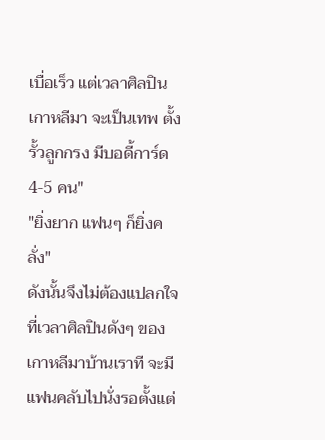เบื่อเร็ว แต่เวลาศิลปินเกาหลีมา จะเป็นเทพ ตั้งรั้วลูกกรง มีบอดี้การ์ด 4-5 คน"
"ยิ่งยาก แฟนๆ ก็ยิ่งคลั่ง"
ดังนั้นจึงไม่ต้องแปลกใจที่เวลาศิลปินดังๆ ของเกาหลีมาบ้านเราที จะมีแฟนคลับไปนั่งรอตั้งแต่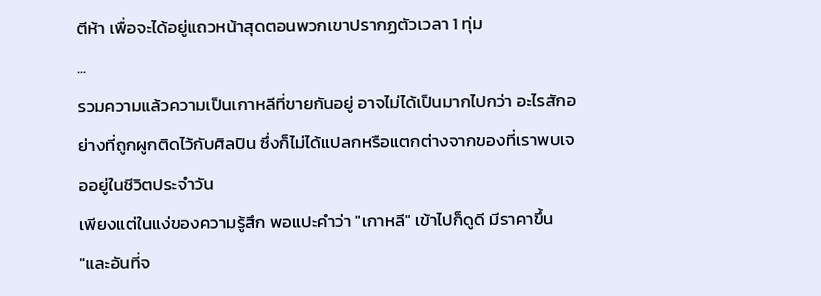ตีห้า เพื่อจะได้อยู่แถวหน้าสุดตอนพวกเขาปรากฏตัวเวลา 1 ทุ่ม
...
รวมความแล้วความเป็นเกาหลีที่ขายกันอยู่ อาจไม่ได้เป็นมากไปกว่า อะไรสักอย่างที่ถูกผูกติดไว้กับศิลปิน ซึ่งก็ไม่ได้แปลกหรือแตกต่างจากของที่เราพบเจออยู่ในชีวิตประจำวัน
เพียงแต่ในแง่ของความรู้สึก พอแปะคำว่า "เกาหลี" เข้าไปก็ดูดี มีราคาขึ้น
"และอันที่จ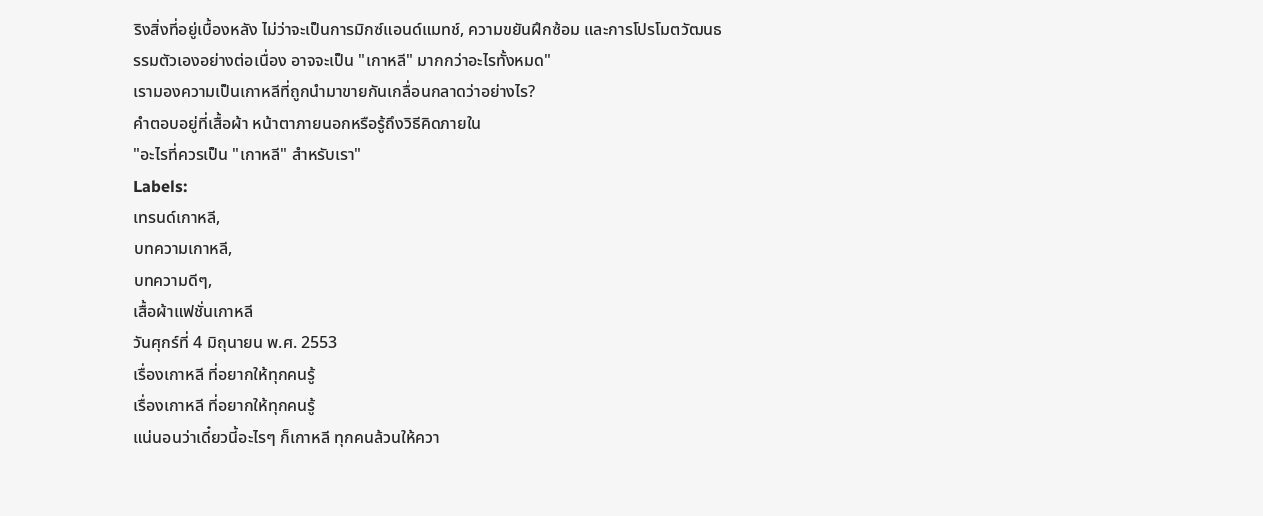ริงสิ่งที่อยู่เบื้องหลัง ไม่ว่าจะเป็นการมิกซ์แอนด์แมทช์, ความขยันฝึกซ้อม และการโปรโมตวัฒนธรรมตัวเองอย่างต่อเนื่อง อาจจะเป็น "เกาหลี" มากกว่าอะไรทั้งหมด"
เรามองความเป็นเกาหลีที่ถูกนำมาขายกันเกลื่อนกลาดว่าอย่างไร?
คำตอบอยู่ที่เสื้อผ้า หน้าตาภายนอกหรือรู้ถึงวิธีคิดภายใน
"อะไรที่ควรเป็น "เกาหลี" สำหรับเรา"
Labels:
เทรนด์เกาหลี,
บทความเกาหลี,
บทความดีๆ,
เสื้อผ้าแฟชั่นเกาหลี
วันศุกร์ที่ 4 มิถุนายน พ.ศ. 2553
เรื่องเกาหลี ที่อยากให้ทุกคนรู้
เรื่องเกาหลี ที่อยากให้ทุกคนรู้
แน่นอนว่าเดี๋ยวนี้อะไรๆ ก็เกาหลี ทุกคนล้วนให้ควา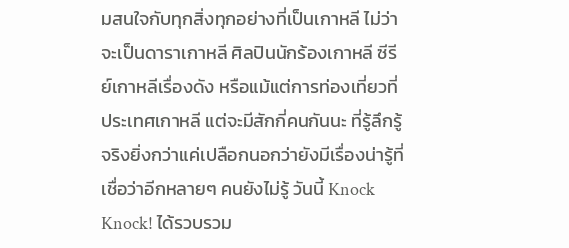มสนใจกับทุกสิ่งทุกอย่างที่เป็นเกาหลี ไม่ว่าจะเป็นดาราเกาหลี ศิลปินนักร้องเกาหลี ซีรีย์เกาหลีเรื่องดัง หรือแม้แต่การท่องเที่ยวที่ประเทศเกาหลี แต่จะมีสักกี่คนกันนะ ที่รู้ลึกรู้จริงยิ่งกว่าแค่เปลือกนอกว่ายังมีเรื่องน่ารู้ที่เชื่อว่าอีกหลายๆ คนยังไม่รู้ วันนี้ Knock Knock! ได้รวบรวม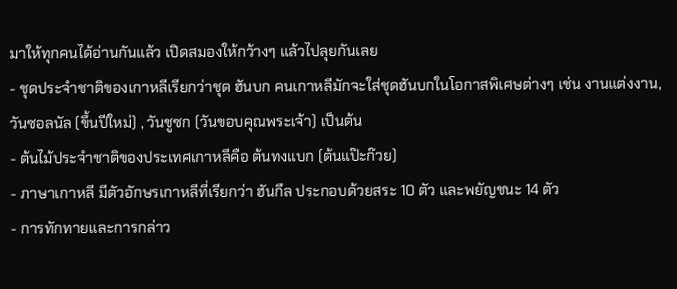มาให้ทุกคนได้อ่านกันแล้ว เปิดสมองให้กว้างๆ แล้วไปลุยกันเลย
- ชุดประจำชาติของเกาหลีเรียกว่าชุด ฮันบก คนเกาหลีมักจะใส่ชุดฮันบกในโอกาสพิเศษต่างๆ เช่น งานแต่งงาน, วันซอลนัล (ขึ้นปีใหม่) , วันชูซก (วันขอบคุณพระเจ้า) เป็นต้น
- ต้นไม้ประจำชาติของประเทศเกาหลีคือ ต้นทงแบก (ต้นแป๊ะก๊วย)
- ภาษาเกาหลี มีตัวอักษรเกาหลีที่เรียกว่า ฮันกึล ประกอบด้วยสระ 10 ตัว และพยัญชนะ 14 ตัว
- การทักทายและการกล่าว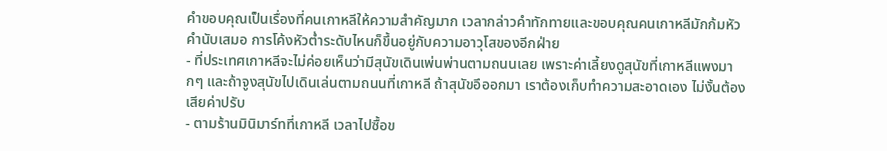คำขอบคุณเป็นเรื่องที่คนเกาหลีให้ความสำคัญมาก เวลากล่าวคำทักทายและขอบคุณคนเกาหลีมักก้มหัวคำนับเสมอ การโค้งหัวต่ำระดับไหนก็ขึ้นอยู่กับความอาวุโสของอีกฝ่าย
- ที่ประเทศเกาหลีจะไม่ค่อยเห็นว่ามีสุนัขเดินเพ่นพ่านตามถนนเลย เพราะค่าเลี้ยงดูสุนัขที่เกาหลีแพงมากๆ และถ้าจูงสุนัขไปเดินเล่นตามถนนที่เกาหลี ถ้าสุนัขอึออกมา เราต้องเก็บทำความสะอาดเอง ไม่งั้นต้องเสียค่าปรับ
- ตามร้านมินิมาร์ทที่เกาหลี เวลาไปซื้อข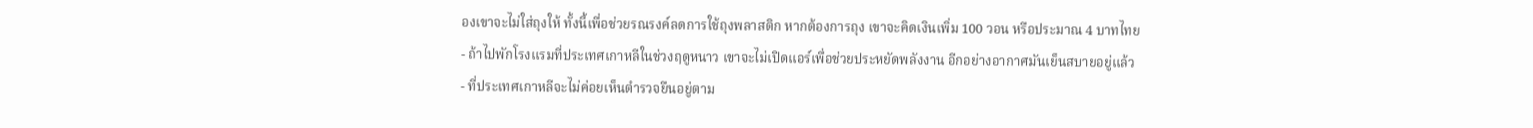องเขาจะไม่ใส่ถุงให้ ทั้งนี้เพื่อช่วยรณรงค์ลดการใช้ถุงพลาสติก หากต้องการถุง เขาจะคิดเงินเพิ่ม 100 วอน หรือประมาณ 4 บาทไทย
- ถ้าไปพักโรงแรมที่ประเทศเกาหลีในช่วงฤดูหนาว เขาจะไม่เปิดแอร์เพื่อช่วยประหยัดพลังงาน อีกอย่างอากาศมันเย็นสบายอยู่แล้ว
- ที่ประเทศเกาหลีจะไม่ค่อยเห็นตำรวจยืนอยู่ตาม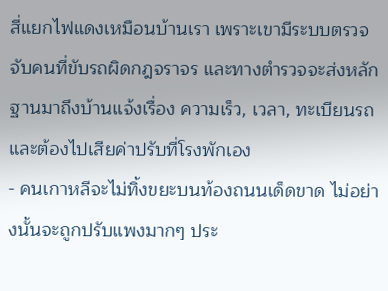สี่แยกไฟแดงเหมือนบ้านเรา เพราะเขามีระบบตรวจจับคนที่ขับรถผิดกฎจราจร และทางตำรวจจะส่งหลักฐานมาถึงบ้านแจ้งเรื่อง ความเร็ว, เวลา, ทะเบียนรถ และต้องไปเสียค่าปรับที่โรงพักเอง
- คนเกาหลีจะไม่ทิ้งขยะบนท้องถนนเด็ดขาด ไม่อย่างนั้นจะถูกปรับแพงมากๆ ประ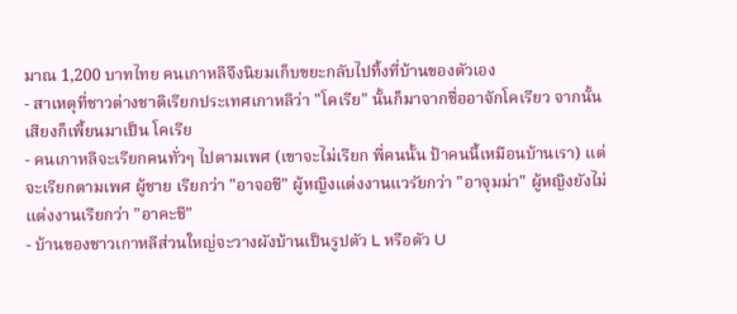มาณ 1,200 บาทไทย คนเกาหลีจึงนิยมเก็บขยะกลับไปทิ้งที่บ้านของตัวเอง
- สาเหตุที่ชาวต่างชาติเรียกประเทศเกาหลีว่า "โคเรีย" นั้นก็มาจากชื่ออาจักโคเรียว จากนั้นเสียงก็เพี้ยนมาเป็น โคเรีย
- คนเกาหลีจะเรียกคนทั่วๆ ไปตามเพศ (เขาจะไม่เรียก พี่คนนั้น ป้าคนนี้เหมือนบ้านเรา) แต่จะเรียกตามเพศ ผู้ชาย เรียกว่า "อาจอชี" ผู้หญิงแต่งงานแวรัยกว่า "อาจุมม่า" ผู้หญิงยังไม่แต่งงานเรียกว่า "อาคะชี"
- บ้านของชาวเกาหลีส่วนใหญ่จะวางผังบ้านเป็นรูปตัว L หรือตัว U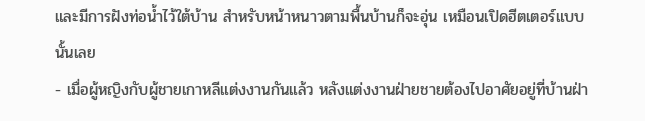และมีการฝังท่อน้ำไว้ใต้บ้าน สำหรับหน้าหนาวตามพื้นบ้านก็จะอุ่น เหมือนเปิดฮีตเตอร์แบบนั้นเลย
- เมื่อผู้หญิงกับผู้ชายเกาหลีแต่งงานกันแล้ว หลังแต่งงานฝ่ายชายต้องไปอาศัยอยู่ที่บ้านฝ่า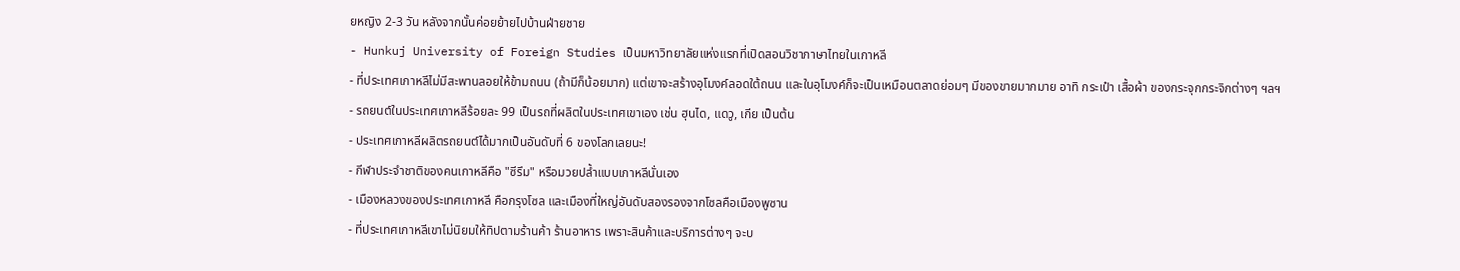ยหญิง 2-3 วัน หลังจากนั้นค่อยย้ายไปบ้านฝ่ายชาย
- Hunkuj University of Foreign Studies เป็นมหาวิทยาลัยแห่งแรกที่เปิดสอนวิชาภาษาไทยในเกาหลี
- ที่ประเทศเกาหลีไม่มีสะพานลอยให้ข้ามถนน (ถ้ามีก็น้อยมาก) แต่เขาจะสร้างอุโมงค์ลอดใต้ถนน และในอุโมงค์ก็จะเป็นเหมือนตลาดย่อมๆ มีของขายมากมาย อาทิ กระเป๋า เสื้อผ้า ของกระจุกกระจิกต่างๆ ฯลฯ
- รถยนต์ในประเทศเกาหลีร้อยละ 99 เป็นรถที่ผลิตในประเทศเขาเอง เช่น ฮุนได, แดวู, เกีย เป็นต้น
- ประเทศเกาหลีผลิตรถยนต์ได้มากเป็นอันดับที่ 6 ของโลกเลยนะ!
- กีฬาประจำชาติของคนเกาหลีคือ "ซีรึม" หรือมวยปล้ำแบบเกาหลีนั่นเอง
- เมืองหลวงของประเทศเกาหลี คือกรุงโซล และเมืองที่ใหญ่อันดับสองรองจากโซลคือเมืองพูซาน
- ที่ประเทศเกาหลีเขาไม่นิยมให้ทิปตามร้านค้า ร้านอาหาร เพราะสินค้าและบริการต่างๆ จะบ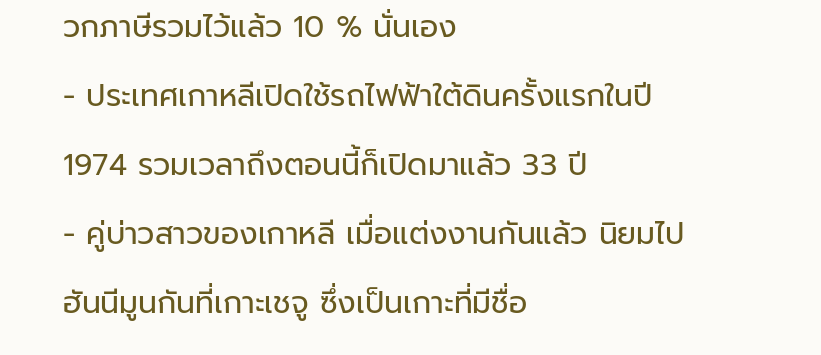วกภาษีรวมไว้แล้ว 10 % นั่นเอง
- ประเทศเกาหลีเปิดใช้รถไฟฟ้าใต้ดินครั้งแรกในปี 1974 รวมเวลาถึงตอนนี้ก็เปิดมาแล้ว 33 ปี
- คู่บ่าวสาวของเกาหลี เมื่อแต่งงานกันแล้ว นิยมไปฮันนีมูนกันที่เกาะเชจู ซึ่งเป็นเกาะที่มีชื่อ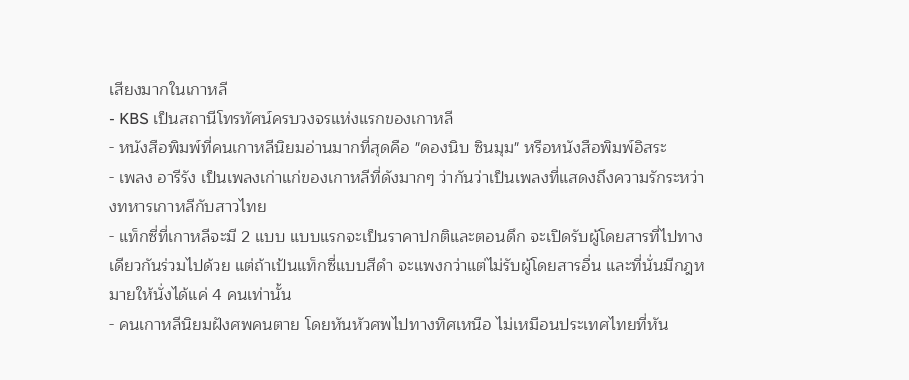เสียงมากในเกาหลี
- KBS เป็นสถานีโทรทัศน์ครบวงจรแห่งแรกของเกาหลี
- หนังสือพิมพ์ที่คนเกาหลีนิยมอ่านมากที่สุดคือ "ดองนิบ ซินมุม" หรือหนังสือพิมพ์อิสระ
- เพลง อารีรัง เป็นเพลงเก่าแก่ของเกาหลีที่ดังมากๆ ว่ากันว่าเป็นเพลงที่แสดงถึงความรักระหว่างทหารเกาหลีกับสาวไทย
- แท็กซี่ที่เกาหลีจะมี 2 แบบ แบบแรกจะเป็นราคาปกติและตอนดึก จะเปิดรับผู้โดยสารที่ไปทางเดียวกันร่วมไปด้วย แต่ถ้าเป้นแท็กซี่แบบสีดำ จะแพงกว่าแต่ไม่รับผู้โดยสารอื่น และที่นั่นมีกฎหมายให้นั่งได้แค่ 4 คนเท่านั้น
- คนเกาหลีนิยมฝังศพคนตาย โดยหันหัวศพไปทางทิศเหนือ ไม่เหมือนประเทศไทยที่หัน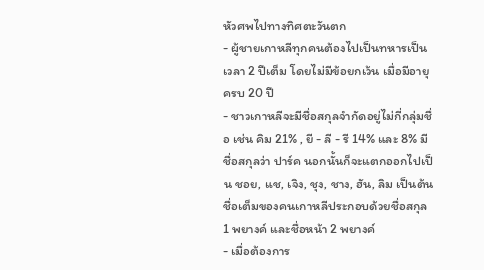หัวศพไปทางทิศตะวันตก
- ผู้ชายเกาหลีทุกคนต้องไปเป็นทหารเป็นเวลา 2 ปีเต็ม โดยไม่มีข้อยกเว้น เมื่อมีอายุครบ 20 ปี
- ชาวเกาหลีจะมีชื่อสกุลจำกัดอยู่ไม่กี่กลุ่มชื่อ เช่น คิม 21% , ยี - ลี - รี 14% และ 8% มีชื่อสกุลว่า ปาร์ค นอกนั้นก็จะแตกออกไปเป็น ชอย, แช, เจิง, ชุง, ชาง, ฮัน, ลิม เป็นต้น ชื่อเต็มของคนเกาหลีประกอบด้วยชื่อสกุล 1 พยางค์ และชื่อหน้า 2 พยางค์
- เมื่อต้องการ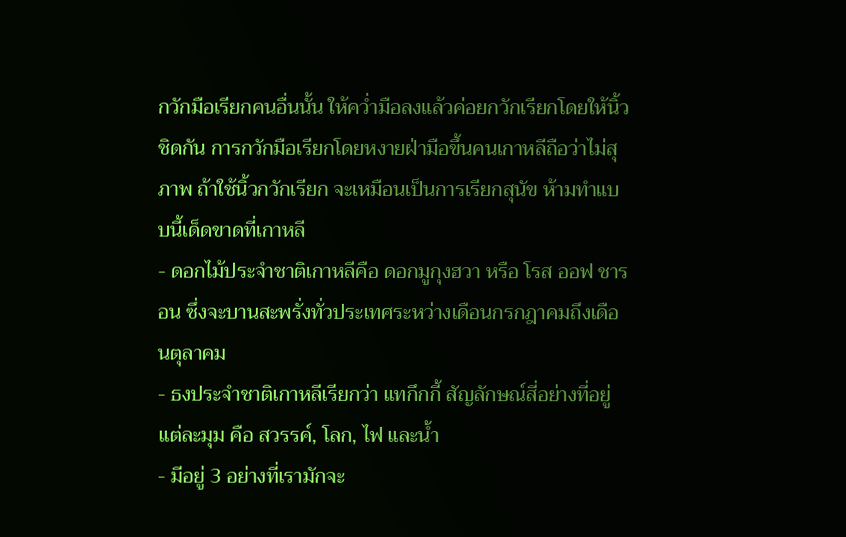กวักมือเรียกคนอื่นนั้น ให้คว่ำมือลงแล้วค่อยกวักเรียกโดยให้นิ้วชิดกัน การกวักมือเรียกโดยหงายฝ่ามือขึ้นคนเกาหลีถือว่าไม่สุภาพ ถ้าใช้นิ้วกวักเรียก จะเหมือนเป็นการเรียกสุนัข ห้ามทำแบบนี้เด็ดขาดที่เกาหลี
- ดอกไม้ประจำชาติเกาหลีคือ ดอกมูกุงฮวา หรือ โรส ออฟ ชารอน ซึ่งจะบานสะพรั่งทั่วประเทศระหว่างเดือนกรกฎาคมถึงเดือนตุลาคม
- ธงประจำชาติเกาหลีเรียกว่า แทกึกกี้ สัญลักษณ์สี่อย่างที่อยู่แต่ละมุม คือ สวรรค์, โลก, ไฟ และน้ำ
- มีอยู่ 3 อย่างที่เรามักจะ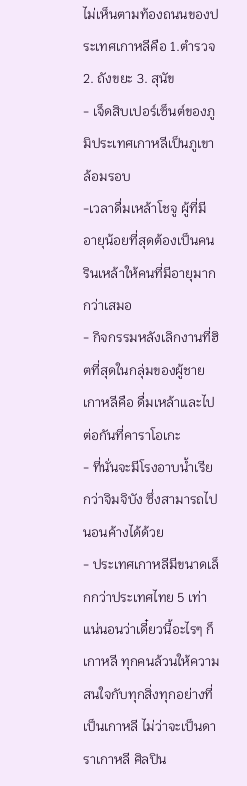ไม่เห็นตามท้องถนนของประเทศเกาหลีคือ 1.ตำรวจ 2. ถังขยะ 3. สุนัข
- เจ็ดสิบเปอร์เซ็นต์ของภูมิประเทศเกาหลีเป็นภูเขาล้อมรอบ
-เวลาดื่มเหล้าโชจู ผู้ที่มีอายุน้อยที่สุดต้องเป็นคนรินเหล้าให้คนที่มีอายุมากกว่าเสมอ
- กิจกรรมหลังเลิกงานที่ฮิตที่สุดในกลุ่มของผู้ชายเกาหลีคือ ดื่มเหล้าและไปต่อกันที่คาราโอเกะ
- ที่นั่นจะมีโรงอาบน้ำเรียกว่าจิมจิบัง ซึ่งสามารถไปนอนค้างได้ด้วย
- ประเทศเกาหลีมีขนาดเล็กกว่าประเทศไทย 5 เท่า
แน่นอนว่าเดี๋ยวนี้อะไรๆ ก็เกาหลี ทุกคนล้วนให้ความสนใจกับทุกสิ่งทุกอย่างที่เป็นเกาหลี ไม่ว่าจะเป็นดาราเกาหลี ศิลปิน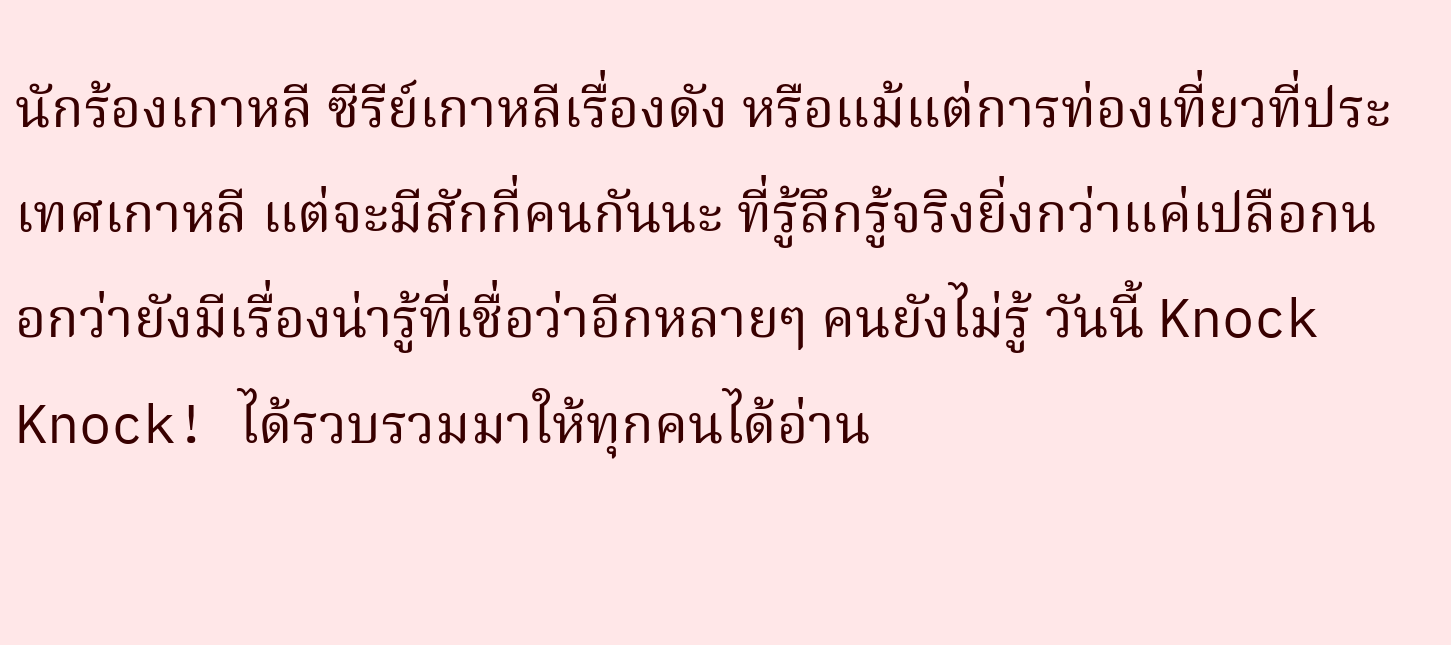นักร้องเกาหลี ซีรีย์เกาหลีเรื่องดัง หรือแม้แต่การท่องเที่ยวที่ประเทศเกาหลี แต่จะมีสักกี่คนกันนะ ที่รู้ลึกรู้จริงยิ่งกว่าแค่เปลือกนอกว่ายังมีเรื่องน่ารู้ที่เชื่อว่าอีกหลายๆ คนยังไม่รู้ วันนี้ Knock Knock! ได้รวบรวมมาให้ทุกคนได้อ่าน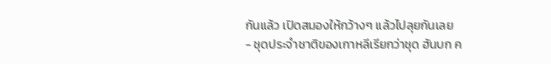กันแล้ว เปิดสมองให้กว้างๆ แล้วไปลุยกันเลย
- ชุดประจำชาติของเกาหลีเรียกว่าชุด ฮันบก ค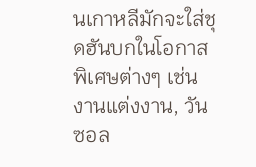นเกาหลีมักจะใส่ชุดฮันบกในโอกาสพิเศษต่างๆ เช่น งานแต่งงาน, วันซอล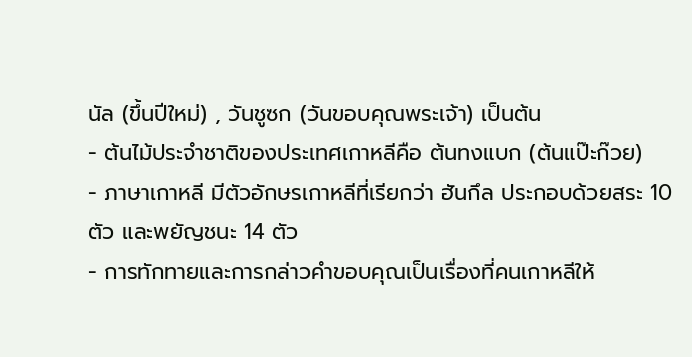นัล (ขึ้นปีใหม่) , วันชูซก (วันขอบคุณพระเจ้า) เป็นต้น
- ต้นไม้ประจำชาติของประเทศเกาหลีคือ ต้นทงแบก (ต้นแป๊ะก๊วย)
- ภาษาเกาหลี มีตัวอักษรเกาหลีที่เรียกว่า ฮันกึล ประกอบด้วยสระ 10 ตัว และพยัญชนะ 14 ตัว
- การทักทายและการกล่าวคำขอบคุณเป็นเรื่องที่คนเกาหลีให้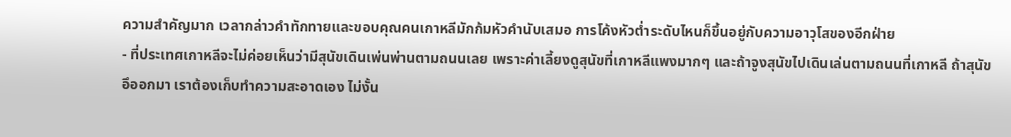ความสำคัญมาก เวลากล่าวคำทักทายและขอบคุณคนเกาหลีมักก้มหัวคำนับเสมอ การโค้งหัวต่ำระดับไหนก็ขึ้นอยู่กับความอาวุโสของอีกฝ่าย
- ที่ประเทศเกาหลีจะไม่ค่อยเห็นว่ามีสุนัขเดินเพ่นพ่านตามถนนเลย เพราะค่าเลี้ยงดูสุนัขที่เกาหลีแพงมากๆ และถ้าจูงสุนัขไปเดินเล่นตามถนนที่เกาหลี ถ้าสุนัขอึออกมา เราต้องเก็บทำความสะอาดเอง ไม่งั้น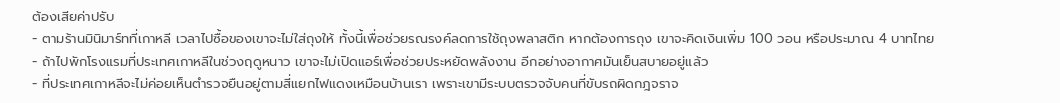ต้องเสียค่าปรับ
- ตามร้านมินิมาร์ทที่เกาหลี เวลาไปซื้อของเขาจะไม่ใส่ถุงให้ ทั้งนี้เพื่อช่วยรณรงค์ลดการใช้ถุงพลาสติก หากต้องการถุง เขาจะคิดเงินเพิ่ม 100 วอน หรือประมาณ 4 บาทไทย
- ถ้าไปพักโรงแรมที่ประเทศเกาหลีในช่วงฤดูหนาว เขาจะไม่เปิดแอร์เพื่อช่วยประหยัดพลังงาน อีกอย่างอากาศมันเย็นสบายอยู่แล้ว
- ที่ประเทศเกาหลีจะไม่ค่อยเห็นตำรวจยืนอยู่ตามสี่แยกไฟแดงเหมือนบ้านเรา เพราะเขามีระบบตรวจจับคนที่ขับรถผิดกฎจราจ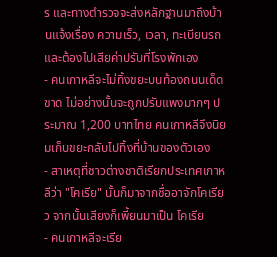ร และทางตำรวจจะส่งหลักฐานมาถึงบ้านแจ้งเรื่อง ความเร็ว, เวลา, ทะเบียนรถ และต้องไปเสียค่าปรับที่โรงพักเอง
- คนเกาหลีจะไม่ทิ้งขยะบนท้องถนนเด็ดขาด ไม่อย่างนั้นจะถูกปรับแพงมากๆ ประมาณ 1,200 บาทไทย คนเกาหลีจึงนิยมเก็บขยะกลับไปทิ้งที่บ้านของตัวเอง
- สาเหตุที่ชาวต่างชาติเรียกประเทศเกาหลีว่า "โคเรีย" นั้นก็มาจากชื่ออาจักโคเรียว จากนั้นเสียงก็เพี้ยนมาเป็น โคเรีย
- คนเกาหลีจะเรีย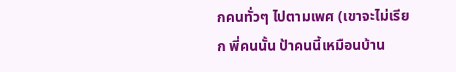กคนทั่วๆ ไปตามเพศ (เขาจะไม่เรียก พี่คนนั้น ป้าคนนี้เหมือนบ้าน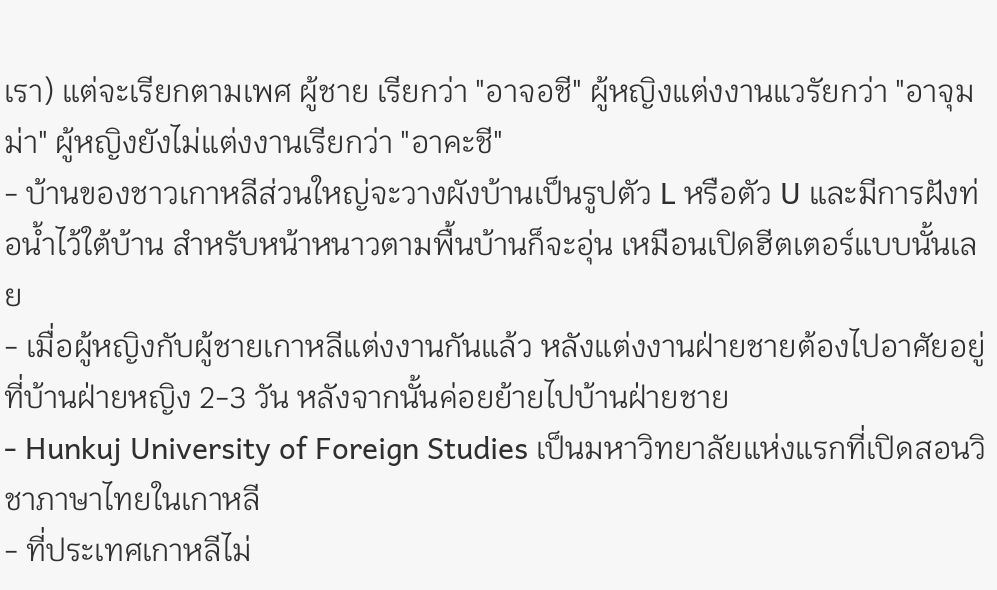เรา) แต่จะเรียกตามเพศ ผู้ชาย เรียกว่า "อาจอชี" ผู้หญิงแต่งงานแวรัยกว่า "อาจุมม่า" ผู้หญิงยังไม่แต่งงานเรียกว่า "อาคะชี"
- บ้านของชาวเกาหลีส่วนใหญ่จะวางผังบ้านเป็นรูปตัว L หรือตัว U และมีการฝังท่อน้ำไว้ใต้บ้าน สำหรับหน้าหนาวตามพื้นบ้านก็จะอุ่น เหมือนเปิดฮีตเตอร์แบบนั้นเลย
- เมื่อผู้หญิงกับผู้ชายเกาหลีแต่งงานกันแล้ว หลังแต่งงานฝ่ายชายต้องไปอาศัยอยู่ที่บ้านฝ่ายหญิง 2-3 วัน หลังจากนั้นค่อยย้ายไปบ้านฝ่ายชาย
- Hunkuj University of Foreign Studies เป็นมหาวิทยาลัยแห่งแรกที่เปิดสอนวิชาภาษาไทยในเกาหลี
- ที่ประเทศเกาหลีไม่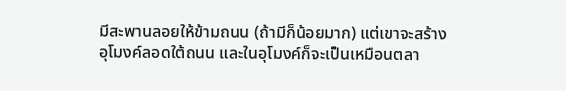มีสะพานลอยให้ข้ามถนน (ถ้ามีก็น้อยมาก) แต่เขาจะสร้างอุโมงค์ลอดใต้ถนน และในอุโมงค์ก็จะเป็นเหมือนตลา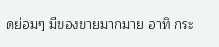ดย่อมๆ มีของขายมากมาย อาทิ กระ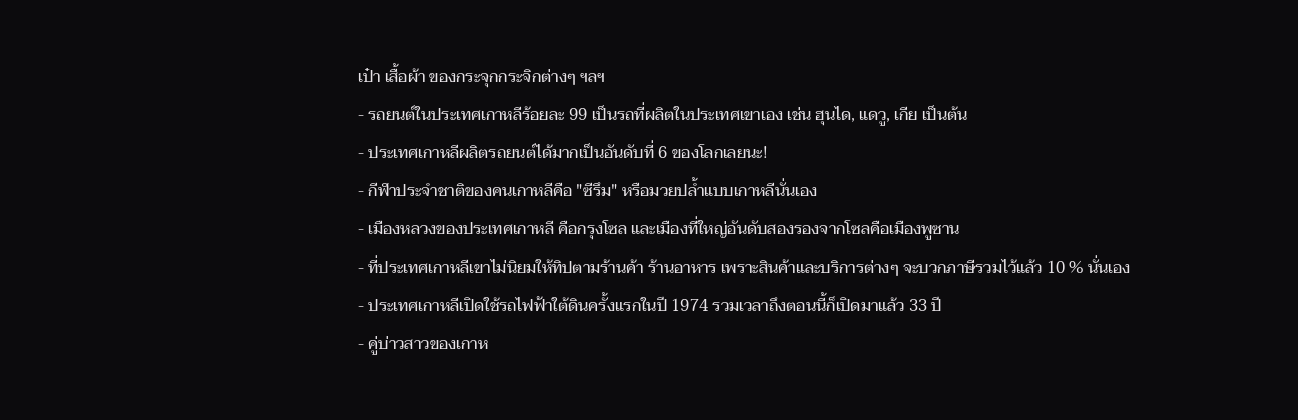เป๋า เสื้อผ้า ของกระจุกกระจิกต่างๆ ฯลฯ
- รถยนต์ในประเทศเกาหลีร้อยละ 99 เป็นรถที่ผลิตในประเทศเขาเอง เช่น ฮุนได, แดวู, เกีย เป็นต้น
- ประเทศเกาหลีผลิตรถยนต์ได้มากเป็นอันดับที่ 6 ของโลกเลยนะ!
- กีฬาประจำชาติของคนเกาหลีคือ "ซีรึม" หรือมวยปล้ำแบบเกาหลีนั่นเอง
- เมืองหลวงของประเทศเกาหลี คือกรุงโซล และเมืองที่ใหญ่อันดับสองรองจากโซลคือเมืองพูซาน
- ที่ประเทศเกาหลีเขาไม่นิยมให้ทิปตามร้านค้า ร้านอาหาร เพราะสินค้าและบริการต่างๆ จะบวกภาษีรวมไว้แล้ว 10 % นั่นเอง
- ประเทศเกาหลีเปิดใช้รถไฟฟ้าใต้ดินครั้งแรกในปี 1974 รวมเวลาถึงตอนนี้ก็เปิดมาแล้ว 33 ปี
- คู่บ่าวสาวของเกาห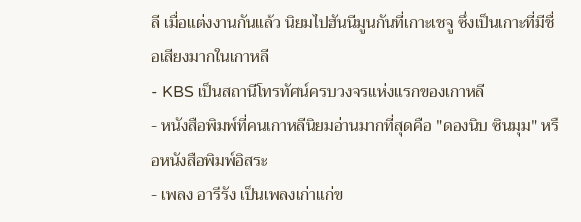ลี เมื่อแต่งงานกันแล้ว นิยมไปฮันนีมูนกันที่เกาะเชจู ซึ่งเป็นเกาะที่มีชื่อเสียงมากในเกาหลี
- KBS เป็นสถานีโทรทัศน์ครบวงจรแห่งแรกของเกาหลี
- หนังสือพิมพ์ที่คนเกาหลีนิยมอ่านมากที่สุดคือ "ดองนิบ ซินมุม" หรือหนังสือพิมพ์อิสระ
- เพลง อารีรัง เป็นเพลงเก่าแก่ข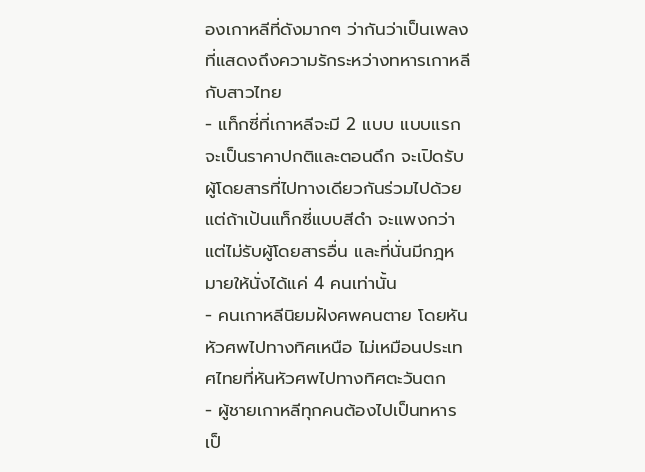องเกาหลีที่ดังมากๆ ว่ากันว่าเป็นเพลงที่แสดงถึงความรักระหว่างทหารเกาหลีกับสาวไทย
- แท็กซี่ที่เกาหลีจะมี 2 แบบ แบบแรกจะเป็นราคาปกติและตอนดึก จะเปิดรับผู้โดยสารที่ไปทางเดียวกันร่วมไปด้วย แต่ถ้าเป้นแท็กซี่แบบสีดำ จะแพงกว่าแต่ไม่รับผู้โดยสารอื่น และที่นั่นมีกฎหมายให้นั่งได้แค่ 4 คนเท่านั้น
- คนเกาหลีนิยมฝังศพคนตาย โดยหันหัวศพไปทางทิศเหนือ ไม่เหมือนประเทศไทยที่หันหัวศพไปทางทิศตะวันตก
- ผู้ชายเกาหลีทุกคนต้องไปเป็นทหารเป็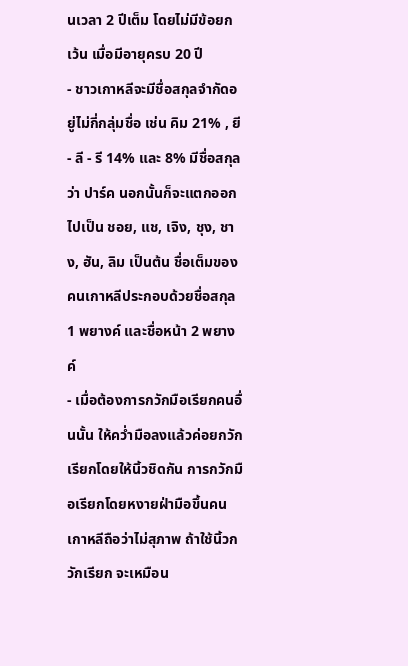นเวลา 2 ปีเต็ม โดยไม่มีข้อยกเว้น เมื่อมีอายุครบ 20 ปี
- ชาวเกาหลีจะมีชื่อสกุลจำกัดอยู่ไม่กี่กลุ่มชื่อ เช่น คิม 21% , ยี - ลี - รี 14% และ 8% มีชื่อสกุลว่า ปาร์ค นอกนั้นก็จะแตกออกไปเป็น ชอย, แช, เจิง, ชุง, ชาง, ฮัน, ลิม เป็นต้น ชื่อเต็มของคนเกาหลีประกอบด้วยชื่อสกุล 1 พยางค์ และชื่อหน้า 2 พยางค์
- เมื่อต้องการกวักมือเรียกคนอื่นนั้น ให้คว่ำมือลงแล้วค่อยกวักเรียกโดยให้นิ้วชิดกัน การกวักมือเรียกโดยหงายฝ่ามือขึ้นคนเกาหลีถือว่าไม่สุภาพ ถ้าใช้นิ้วกวักเรียก จะเหมือน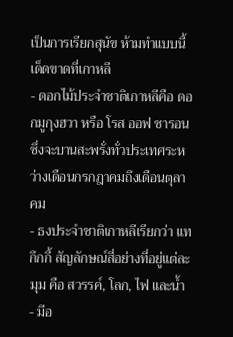เป็นการเรียกสุนัข ห้ามทำแบบนี้เด็ดขาดที่เกาหลี
- ดอกไม้ประจำชาติเกาหลีคือ ดอกมูกุงฮวา หรือ โรส ออฟ ชารอน ซึ่งจะบานสะพรั่งทั่วประเทศระหว่างเดือนกรกฎาคมถึงเดือนตุลาคม
- ธงประจำชาติเกาหลีเรียกว่า แทกึกกี้ สัญลักษณ์สี่อย่างที่อยู่แต่ละมุม คือ สวรรค์, โลก, ไฟ และน้ำ
- มีอ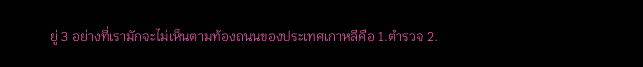ยู่ 3 อย่างที่เรามักจะไม่เห็นตามท้องถนนของประเทศเกาหลีคือ 1.ตำรวจ 2.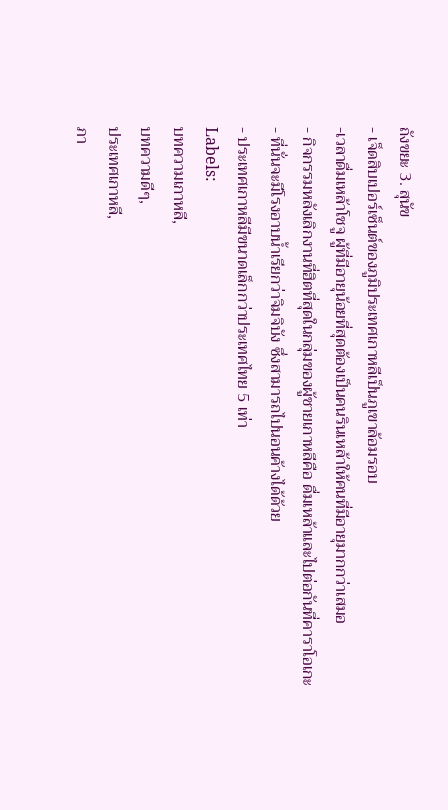ถังขยะ 3. สุนัข
- เจ็ดสิบเปอร์เซ็นต์ของภูมิประเทศเกาหลีเป็นภูเขาล้อมรอบ
-เวลาดื่มเหล้าโชจู ผู้ที่มีอายุน้อยที่สุดต้องเป็นคนรินเหล้าให้คนที่มีอายุมากกว่าเสมอ
- กิจกรรมหลังเลิกงานที่ฮิตที่สุดในกลุ่มของผู้ชายเกาหลีคือ ดื่มเหล้าและไปต่อกันที่คาราโอเกะ
- ที่นั่นจะมีโรงอาบน้ำเรียกว่าจิมจิบัง ซึ่งสามารถไปนอนค้างได้ด้วย
- ประเทศเกาหลีมีขนาดเล็กกว่าประเทศไทย 5 เท่า
Labels:
บทความเกาหลี,
บทความดีๆ,
ประเทศเกาหลี,
ภา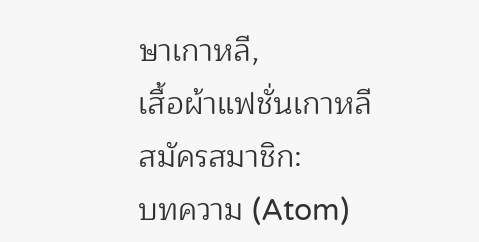ษาเกาหลี,
เสื้อผ้าแฟชั่นเกาหลี
สมัครสมาชิก:
บทความ (Atom)